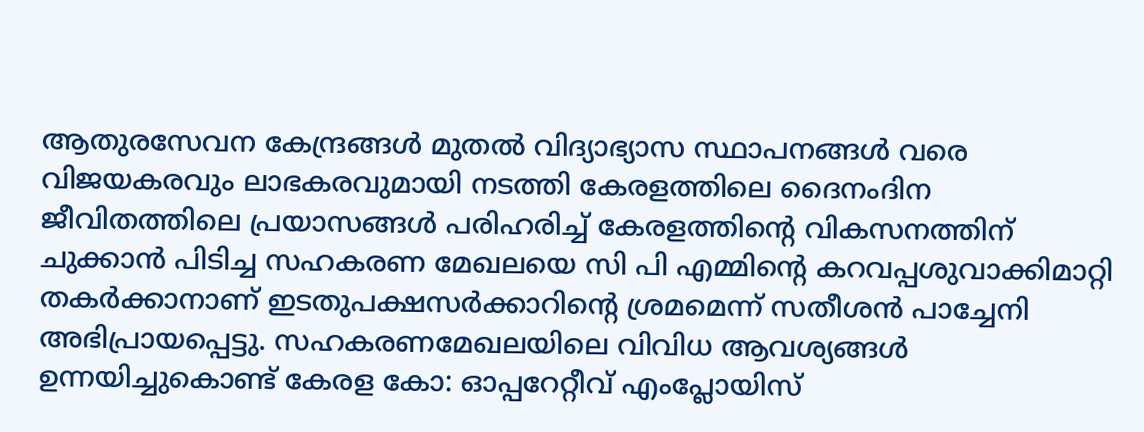ആതുരസേവന കേന്ദ്രങ്ങൾ മുതൽ വിദ്യാഭ്യാസ സ്ഥാപനങ്ങൾ വരെ വിജയകരവും ലാഭകരവുമായി നടത്തി കേരളത്തിലെ ദൈനംദിന ജീവിതത്തിലെ പ്രയാസങ്ങൾ പരിഹരിച്ച് കേരളത്തിന്റെ വികസനത്തിന് ചുക്കാൻ പിടിച്ച സഹകരണ മേഖലയെ സി പി എമ്മിന്റെ കറവപ്പശുവാക്കിമാറ്റി തകർക്കാനാണ് ഇടതുപക്ഷസർക്കാറിന്റെ ശ്രമമെന്ന് സതീശൻ പാച്ചേനി അഭിപ്രായപ്പെട്ടു. സഹകരണമേഖലയിലെ വിവിധ ആവശ്യങ്ങൾ ഉന്നയിച്ചുകൊണ്ട് കേരള കോ: ഓപ്പറേറ്റീവ് എംപ്ലോയിസ്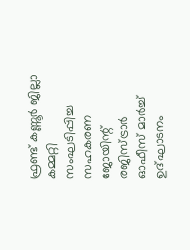ഫ്രണ്ട് കണ്ണൂർ ജില്ലാ കമ്മറ്റി സംഘടിപ്പിച്ച സഹകരണ ജോയിന്റ് രജിസ്ട്രാർ ഓഫീസ് മാർച്ച് ഉദ്ഘാടനം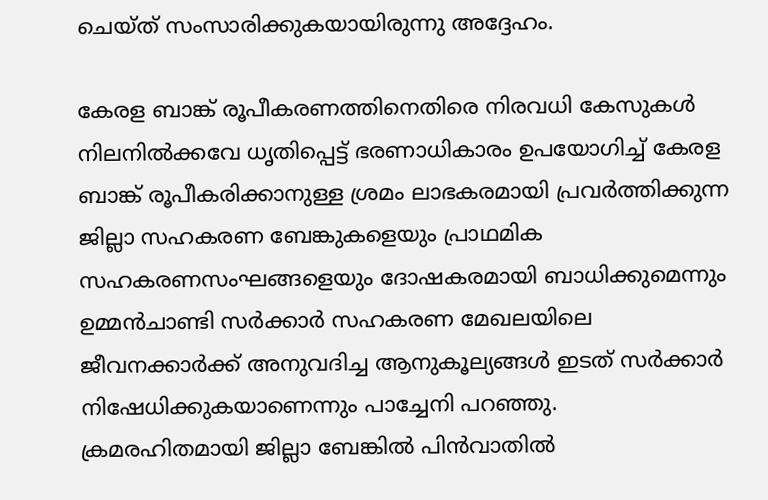ചെയ്ത് സംസാരിക്കുകയായിരുന്നു അദ്ദേഹം.

കേരള ബാങ്ക് രൂപീകരണത്തിനെതിരെ നിരവധി കേസുകൾ നിലനിൽക്കവേ ധൃതിപ്പെട്ട് ഭരണാധികാരം ഉപയോഗിച്ച് കേരള ബാങ്ക് രൂപീകരിക്കാനുള്ള ശ്രമം ലാഭകരമായി പ്രവർത്തിക്കുന്ന ജില്ലാ സഹകരണ ബേങ്കുകളെയും പ്രാഥമിക സഹകരണസംഘങ്ങളെയും ദോഷകരമായി ബാധിക്കുമെന്നും ഉമ്മൻചാണ്ടി സർക്കാർ സഹകരണ മേഖലയിലെ ജീവനക്കാർക്ക് അനുവദിച്ച ആനുകൂല്യങ്ങൾ ഇടത് സർക്കാർ നിഷേധിക്കുകയാണെന്നും പാച്ചേനി പറഞ്ഞു.
ക്രമരഹിതമായി ജില്ലാ ബേങ്കിൽ പിൻവാതിൽ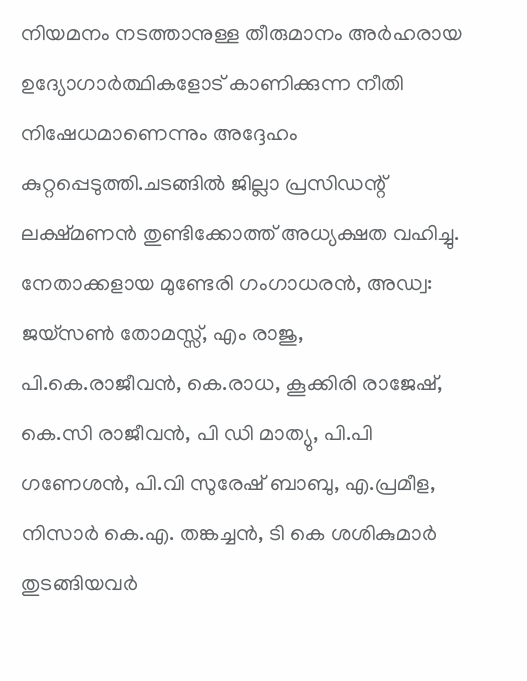നിയമനം നടത്താനുള്ള തീരുമാനം അർഹരായ ഉദ്യോഗാർത്ഥികളോട് കാണിക്കുന്ന നീതി നിഷേധമാണെന്നും അദ്ദേഹം കുറ്റപ്പെടുത്തി.ചടങ്ങിൽ ജില്ലാ പ്രസിഡന്റ് ലക്ഷ്മണൻ തുണ്ടിക്കോത്ത് അധ്യക്ഷത വഹിച്ചു. നേതാക്കളായ മുണ്ടേരി ഗംഗാധരൻ, അഡ്വ: ജയ്സൺ തോമസ്സ്, എം രാജു, പി.കെ.രാജീവൻ, കെ.രാധ, കൂക്കിരി രാജേഷ്, കെ.സി രാജീവൻ, പി ഡി മാത്യു, പി.പി ഗണേശൻ, പി.വി സുരേഷ് ബാബു, എ.പ്രമീള, നിസാർ കെ.എ. തങ്കച്ചൻ, ടി കെ ശശികുമാർ തുടങ്ങിയവർ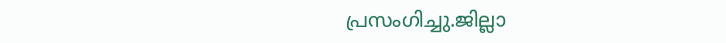പ്രസംഗിച്ചു.ജില്ലാ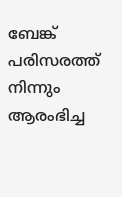ബേങ്ക് പരിസരത്ത് നിന്നും ആരംഭിച്ച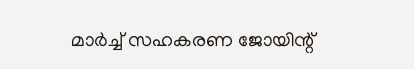മാർച്ച് സഹകരണ ജോയിന്റ്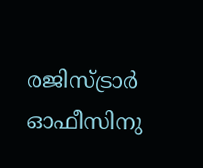രജിസ്ട്രാർ ഓഫീസിനു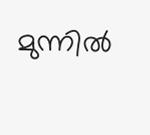മുന്നിൽ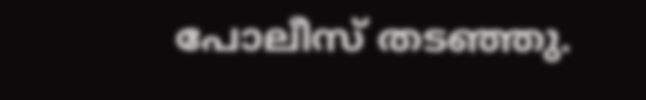പോലീസ് തടഞ്ഞു.